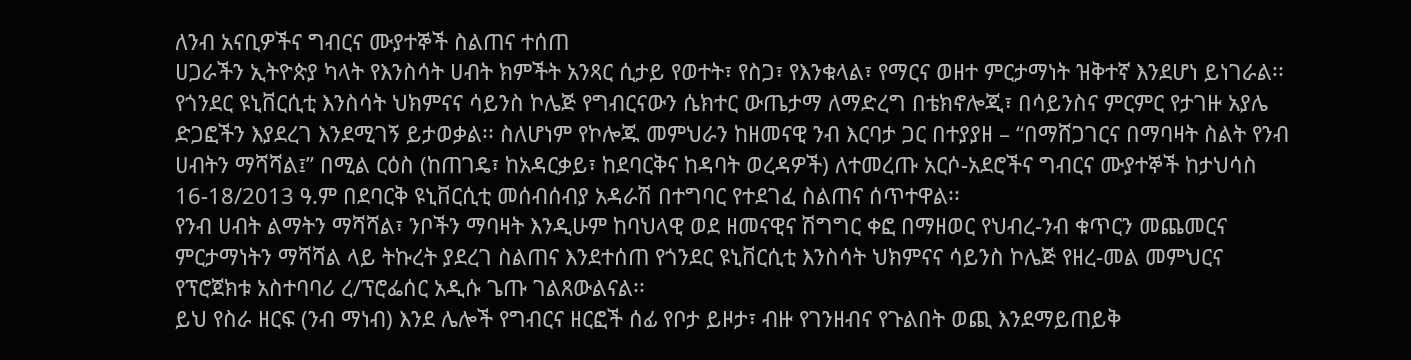ለንብ አናቢዎችና ግብርና ሙያተኞች ስልጠና ተሰጠ
ሀጋራችን ኢትዮጵያ ካላት የእንስሳት ሀብት ክምችት አንጻር ሲታይ የወተት፣ የስጋ፣ የእንቁላል፣ የማርና ወዘተ ምርታማነት ዝቅተኛ እንደሆነ ይነገራል፡፡ የጎንደር ዩኒቨርሲቲ እንስሳት ህክምናና ሳይንስ ኮሌጅ የግብርናውን ሴክተር ውጤታማ ለማድረግ በቴክኖሎጂ፣ በሳይንስና ምርምር የታገዙ አያሌ ድጋፎችን እያደረገ እንደሚገኝ ይታወቃል፡፡ ስለሆነም የኮሎጁ መምህራን ከዘመናዊ ንብ እርባታ ጋር በተያያዘ – “በማሸጋገርና በማባዛት ስልት የንብ ሀብትን ማሻሻል፤” በሚል ርዕስ (ከጠገዴ፣ ከአዳርቃይ፣ ከደባርቅና ከዳባት ወረዳዎች) ለተመረጡ አርሶ-አደሮችና ግብርና ሙያተኞች ከታህሳስ 16-18/2013 ዓ.ም በደባርቅ ዩኒቨርሲቲ መሰብሰብያ አዳራሽ በተግባር የተደገፈ ስልጠና ሰጥተዋል፡፡
የንብ ሀብት ልማትን ማሻሻል፣ ንቦችን ማባዛት እንዲሁም ከባህላዊ ወደ ዘመናዊና ሽግግር ቀፎ በማዘወር የህብረ-ንብ ቁጥርን መጨመርና ምርታማነትን ማሻሻል ላይ ትኩረት ያደረገ ስልጠና እንደተሰጠ የጎንደር ዩኒቨርሲቲ እንስሳት ህክምናና ሳይንስ ኮሌጅ የዘረ-መል መምህርና የፕሮጀክቱ አስተባባሪ ረ/ፕሮፌሰር አዲሱ ጌጡ ገልጸውልናል፡፡
ይህ የስራ ዘርፍ (ንብ ማነብ) እንደ ሌሎች የግብርና ዘርፎች ሰፊ የቦታ ይዞታ፣ ብዙ የገንዘብና የጉልበት ወጪ እንደማይጠይቅ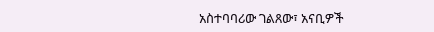አስተባባሪው ገልጸው፣ አናቢዎች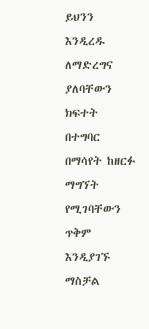ይህንን እንዲረዱ ለማድረግና ያለባቸውን ክፍተት በተግባር በማሳየት ከዘርፉ ማግኘት የሚገባቸውን ጥቅም እንዲያገኙ ማስቻል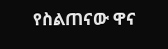የስልጠናው ዋና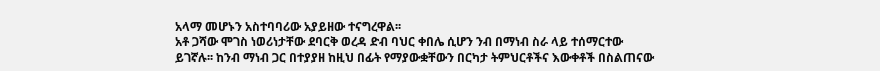አላማ መሆኑን አስተባባሪው አያይዘው ተናግረዋል፡፡
አቶ ጋሻው ሞገስ ነወሪነታቸው ደባርቅ ወረዳ ድብ ባህር ቀበሌ ሲሆን ንብ በማነብ ስራ ላይ ተሰማርተው ይገኛሉ፡፡ ከንብ ማነብ ጋር በተያያዘ ከዚህ በፊት የማያውቋቸውን በርካታ ትምህርቶችና እውቀቶች በስልጠናው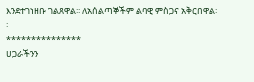እንደተገነዘቡ ገልጸዋል፡፡ ለአሰልጣኞችም ልባዊ ምስጋና አቅርበዋል፡፡
***************
ሀጋራችንን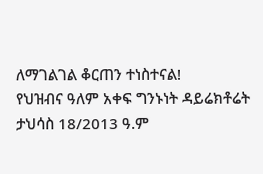ለማገልገል ቆርጠን ተነስተናል!
የህዝብና ዓለም አቀፍ ግንኑነት ዳይሬክቶሬት
ታህሳስ 18/2013 ዓ.ም